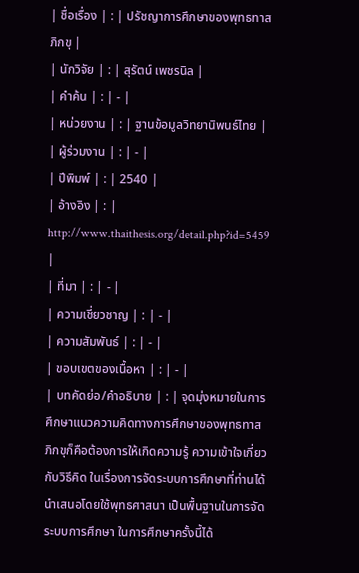| ชื่อเรื่อง | : | ปรัชญาการศึกษาของพุทธทาสภิกขุ |
| นักวิจัย | : | สุรัตน์ เพชรนิล |
| คำค้น | : | - |
| หน่วยงาน | : | ฐานข้อมูลวิทยานิพนธ์ไทย |
| ผู้ร่วมงาน | : | - |
| ปีพิมพ์ | : | 2540 |
| อ้างอิง | : | http://www.thaithesis.org/detail.php?id=5459 |
| ที่มา | : | - |
| ความเชี่ยวชาญ | : | - |
| ความสัมพันธ์ | : | - |
| ขอบเขตของเนื้อหา | : | - |
| บทคัดย่อ/คำอธิบาย | : | จุดมุ่งหมายในการศึกษาแนวความคิดทางการศึกษาของพุทธทาสภิกขุก็คือต้องการให้เกิดความรู้ ความเข้าใจเกี่ยวกับวิธีคิด ในเรื่องการจัดระบบการศึกษาที่ท่านได้นำเสนอโดยใช้พุทธศาสนา เป็นพื้นฐานในการจัดระบบการศึกษา ในการศึกษาครั้งนี้ได้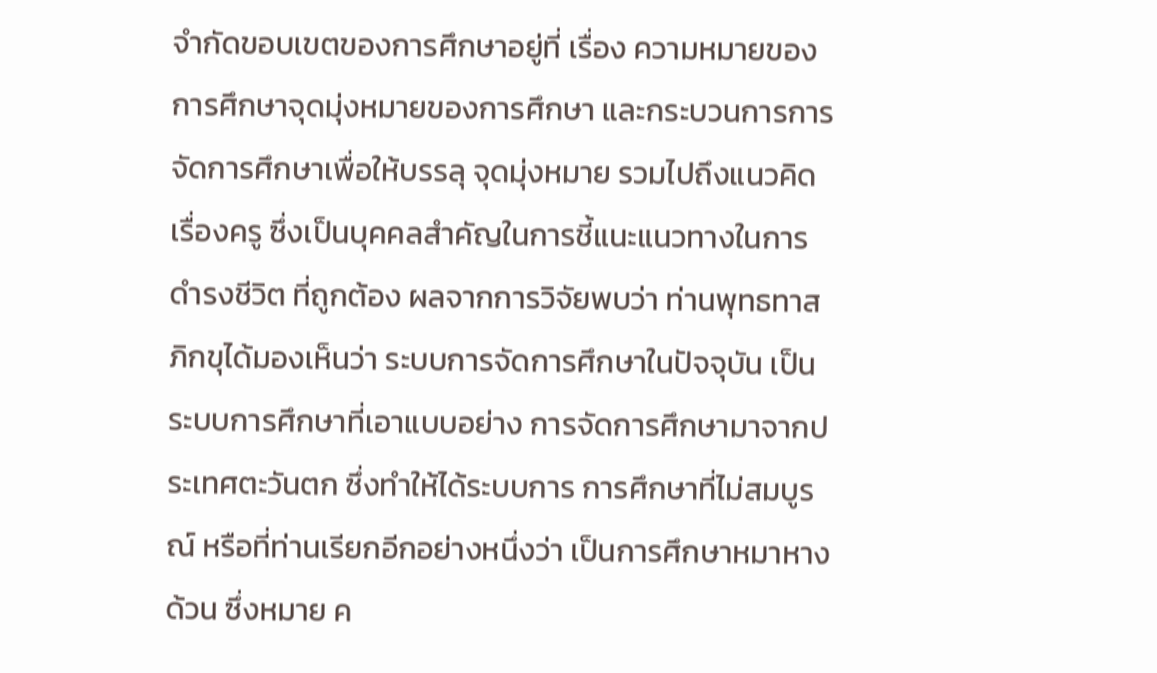จำกัดขอบเขตของการศึกษาอยู่ที่ เรื่อง ความหมายของการศึกษาจุดมุ่งหมายของการศึกษา และกระบวนการการจัดการศึกษาเพื่อให้บรรลุ จุดมุ่งหมาย รวมไปถึงแนวคิดเรื่องครู ซึ่งเป็นบุคคลสำคัญในการชี้แนะแนวทางในการดำรงชีวิต ที่ถูกต้อง ผลจากการวิจัยพบว่า ท่านพุทธทาสภิกขุได้มองเห็นว่า ระบบการจัดการศึกษาในปัจจุบัน เป็นระบบการศึกษาที่เอาแบบอย่าง การจัดการศึกษามาจากประเทศตะวันตก ซึ่งทำให้ได้ระบบการ การศึกษาที่ไม่สมบูรณ์ หรือที่ท่านเรียกอีกอย่างหนึ่งว่า เป็นการศึกษาหมาหางด้วน ซึ่งหมาย ค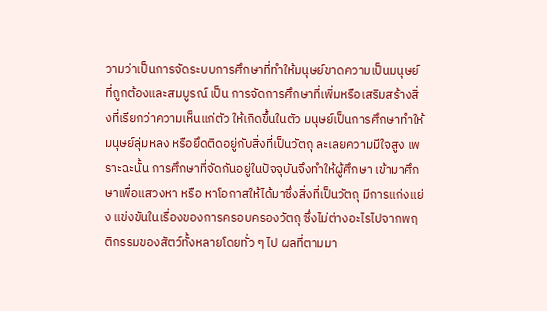วามว่าเป็นการจัดระบบการศึกษาที่ทำให้มนุษย์ขาดความเป็นมนุษย์ที่ถูกต้องและสมบูรณ์ เป็น การจัดการศึกษาที่เพิ่มหรือเสริมสร้างสิ่งที่เรียกว่าความเห็นแก่ตัว ให้เกิดขึ้นในตัว มนุษย์เป็นการศึกษาทำให้มนุษย์ลุ่มหลง หรือยึดติดอยู่กับสิ่งที่เป็นวัตถุ ละเลยความมีใจสูง เพราะฉะนั้น การศึกษาที่จัดกันอยู่ในปัจจุบันจึงทำให้ผู้ศึกษา เข้ามาศึกษาเพื่อแสวงหา หรือ หาโอกาสให้ได้มาซึ่งสิ่งที่เป็นวัตถุ มีการแก่งแย่ง แข่งขันในเรื่องของการครอบครองวัตถุ ซึ่งไม่ต่างอะไรไปจากพฤติกรรมของสัตว์ทั้งหลายโดยทั่ว ๆ ไป ผลที่ตามมา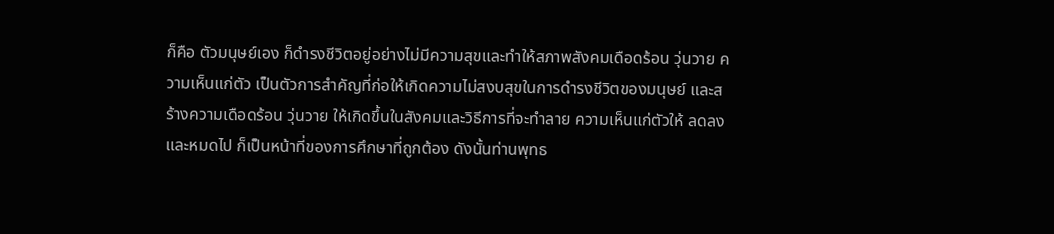ก็คือ ตัวมนุษย์เอง ก็ดำรงชีวิตอยู่อย่างไม่มีความสุขและทำให้สภาพสังคมเดือดร้อน วุ่นวาย ความเห็นแก่ตัว เป็นตัวการสำคัญที่ก่อให้เกิดความไม่สงบสุขในการดำรงชีวิตของมนุษย์ และสร้างความเดือดร้อน วุ่นวาย ให้เกิดขึ้นในสังคมและวิธีการที่จะทำลาย ความเห็นแก่ตัวให้ ลดลงและหมดไป ก็เป็นหน้าที่ของการศึกษาที่ถูกต้อง ดังนั้นท่านพุทธ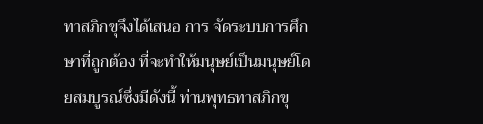ทาสภิกขุจึงได้เสนอ การ จัดระบบการศึกษาที่ถูกต้อง ที่จะทำให้มนุษย์เป็นมนุษย์โดยสมบูรณ์ซึ่งมีดังนี้ ท่านพุทธทาสภิกขุ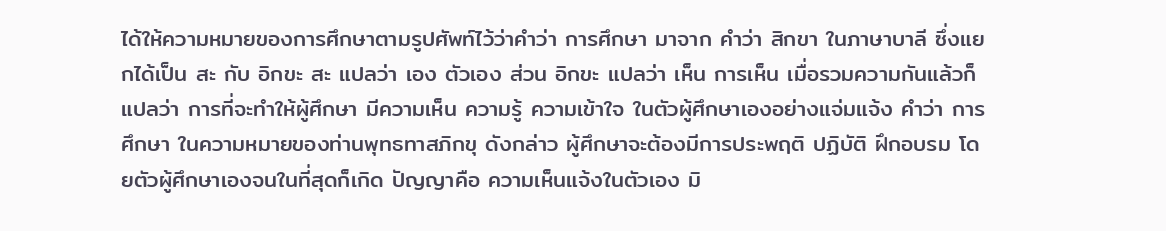ได้ให้ความหมายของการศึกษาตามรูปศัพท์ไว้ว่าคำว่า การศึกษา มาจาก คำว่า สิกขา ในภาษาบาลี ซึ่งแยกได้เป็น สะ กับ อิกขะ สะ แปลว่า เอง ตัวเอง ส่วน อิกขะ แปลว่า เห็น การเห็น เมื่อรวมความกันแล้วก็แปลว่า การที่จะทำให้ผู้ศึกษา มีความเห็น ความรู้ ความเข้าใจ ในตัวผู้ศึกษาเองอย่างแจ่มแจ้ง คำว่า การศึกษา ในความหมายของท่านพุทธทาสภิกขุ ดังกล่าว ผู้ศึกษาจะต้องมีการประพฤติ ปฏิบัติ ฝึกอบรม โดยตัวผู้ศึกษาเองจนในที่สุดก็เกิด ปัญญาคือ ความเห็นแจ้งในตัวเอง มิ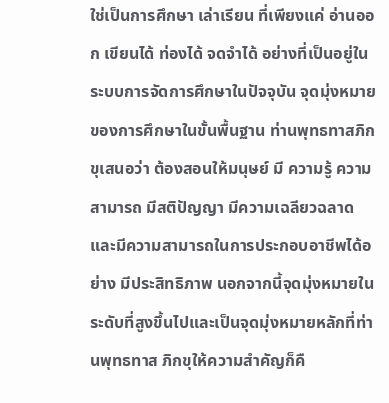ใช่เป็นการศึกษา เล่าเรียน ที่เพียงแค่ อ่านออก เขียนได้ ท่องได้ จดจำได้ อย่างที่เป็นอยู่ในระบบการจัดการศึกษาในปัจจุบัน จุดมุ่งหมายของการศึกษาในขั้นพื้นฐาน ท่านพุทธทาสภิกขุเสนอว่า ต้องสอนให้มนุษย์ มี ความรู้ ความสามารถ มีสติปัญญา มีความเฉลียวฉลาดและมีความสามารถในการประกอบอาชีพได้อย่าง มีประสิทธิภาพ นอกจากนี้จุดมุ่งหมายในระดับที่สูงขึ้นไปและเป็นจุดมุ่งหมายหลักที่ท่านพุทธทาส ภิกขุให้ความสำคัญก็คื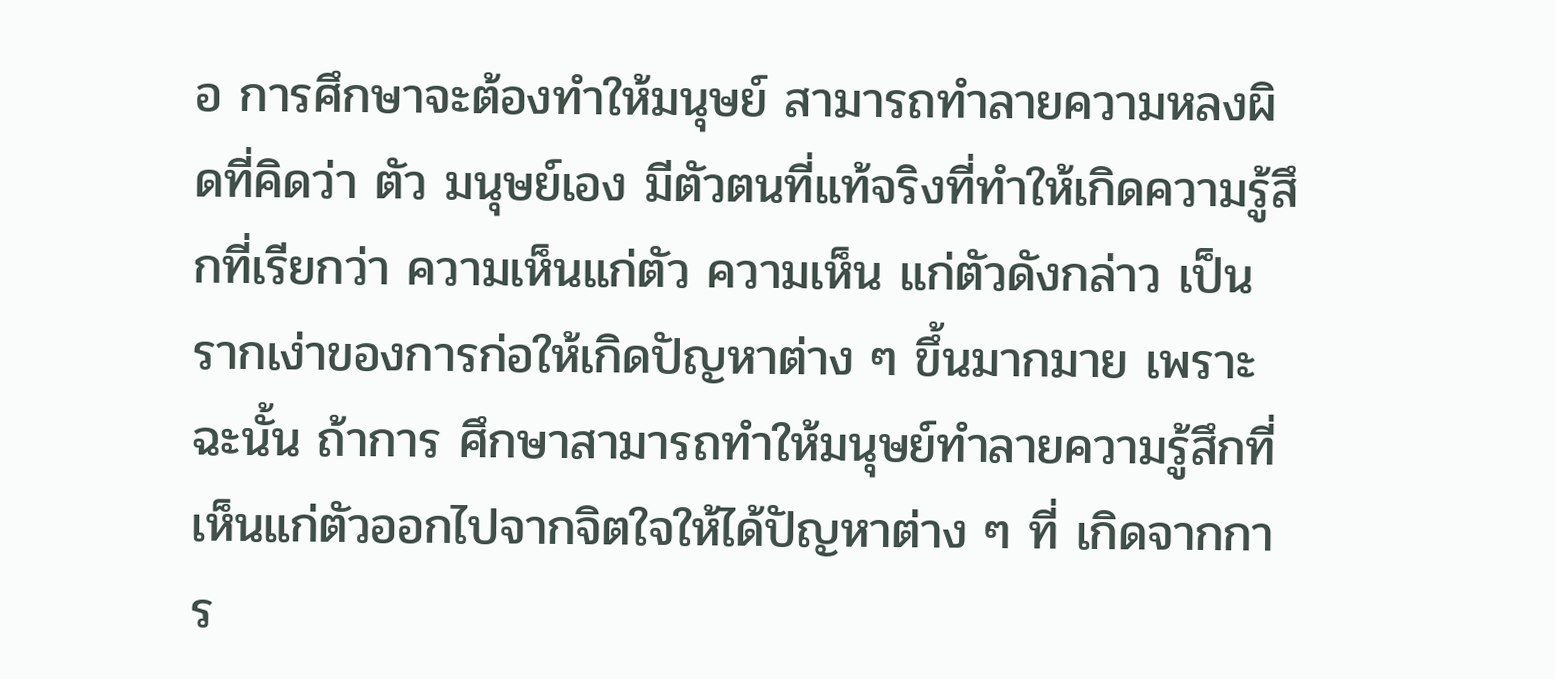อ การศึกษาจะต้องทำให้มนุษย์ สามารถทำลายความหลงผิดที่คิดว่า ตัว มนุษย์เอง มีตัวตนที่แท้จริงที่ทำให้เกิดความรู้สึกที่เรียกว่า ความเห็นแก่ตัว ความเห็น แก่ตัวดังกล่าว เป็นรากเง่าของการก่อให้เกิดปัญหาต่าง ๆ ขึ้นมากมาย เพราะฉะนั้น ถ้าการ ศึกษาสามารถทำให้มนุษย์ทำลายความรู้สึกที่เห็นแก่ตัวออกไปจากจิตใจให้ได้ปัญหาต่าง ๆ ที่ เกิดจากการ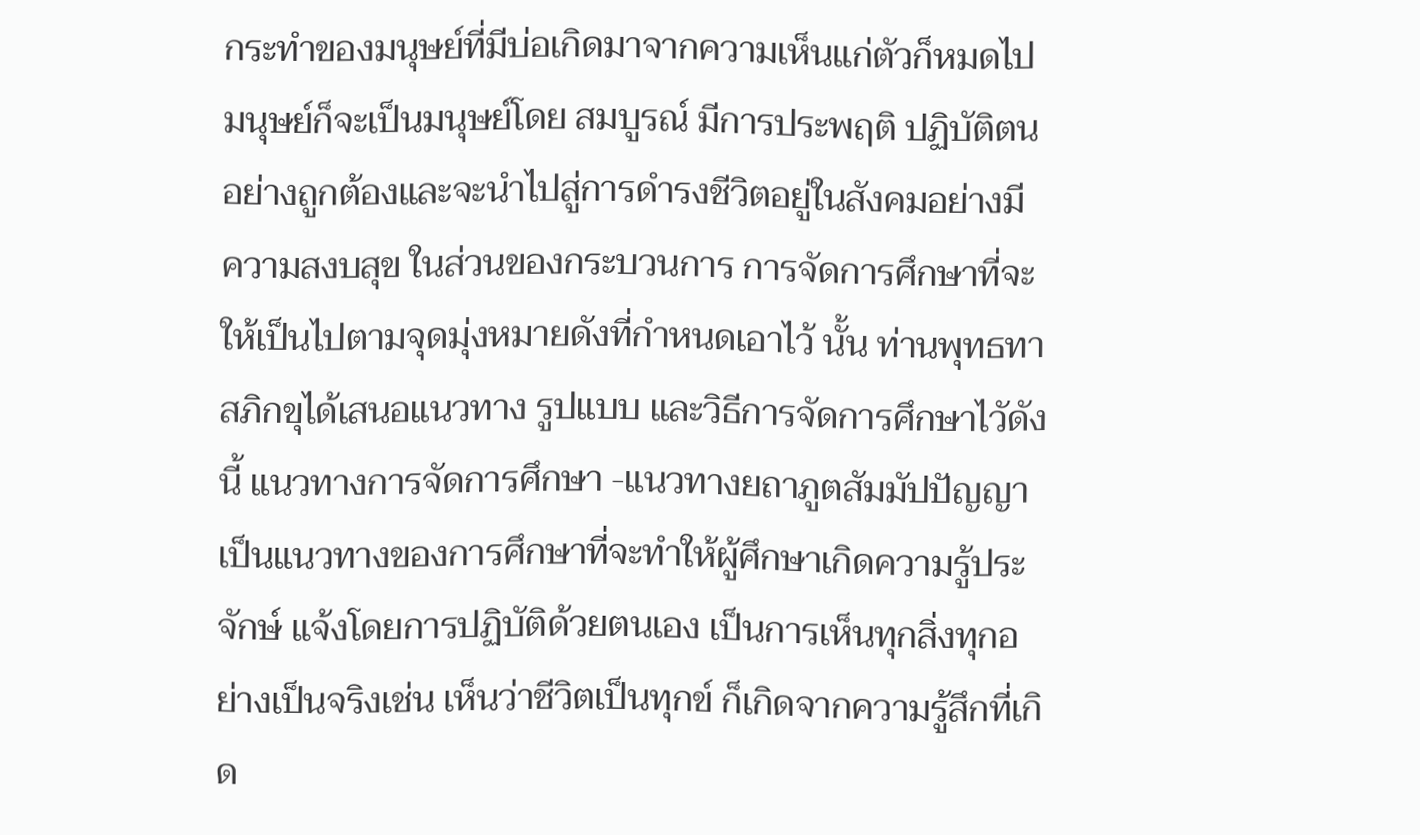กระทำของมนุษย์ที่มีบ่อเกิดมาจากความเห็นแก่ตัวก็หมดไป มนุษย์ก็จะเป็นมนุษย์โดย สมบูรณ์ มีการประพฤติ ปฏิบัติตนอย่างถูกต้องและจะนำไปสู่การดำรงชีวิตอยู่ในสังคมอย่างมี ความสงบสุข ในส่วนของกระบวนการ การจัดการศึกษาที่จะให้เป็นไปตามจุดมุ่งหมายดังที่กำหนดเอาไว้ นั้น ท่านพุทธทาสภิกขุได้เสนอแนวทาง รูปแบบ และวิธีการจัดการศึกษาไวัดังนี้ แนวทางการจัดการศึกษา -แนวทางยถาภูตสัมมัปปัญญาเป็นแนวทางของการศึกษาที่จะทำให้ผู้ศึกษาเกิดความรู้ประจักษ์ แจ้งโดยการปฏิบัติด้วยตนเอง เป็นการเห็นทุกสิ่งทุกอย่างเป็นจริงเช่น เห็นว่าชีวิตเป็นทุกข์ ก็เกิดจากความรู้สึกที่เกิด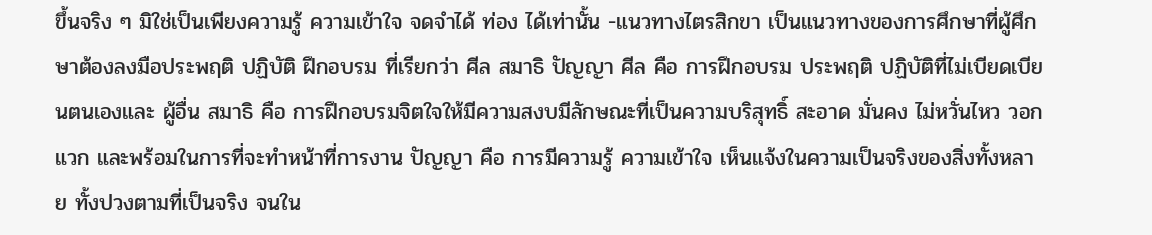ขึ้นจริง ๆ มิใช่เป็นเพียงความรู้ ความเข้าใจ จดจำได้ ท่อง ได้เท่านั้น -แนวทางไตรสิกขา เป็นแนวทางของการศึกษาที่ผู้ศึกษาต้องลงมือประพฤติ ปฏิบัติ ฝึกอบรม ที่เรียกว่า ศีล สมาธิ ปัญญา ศีล คือ การฝึกอบรม ประพฤติ ปฏิบัติที่ไม่เบียดเบียนตนเองและ ผู้อื่น สมาธิ คือ การฝึกอบรมจิตใจให้มีความสงบมีลักษณะที่เป็นความบริสุทธิ์ สะอาด มั่นคง ไม่หวั่นไหว วอกแวก และพร้อมในการที่จะทำหน้าที่การงาน ปัญญา คือ การมีความรู้ ความเข้าใจ เห็นแจ้งในความเป็นจริงของสิ่งทั้งหลาย ทั้งปวงตามที่เป็นจริง จนใน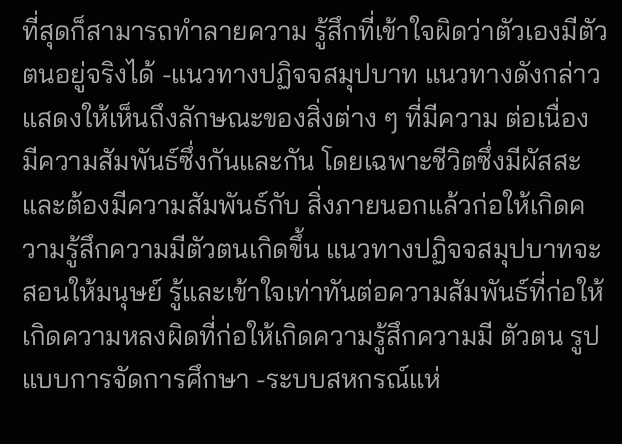ที่สุดก็สามารถทำลายความ รู้สึกที่เข้าใจผิดว่าตัวเองมีตัวตนอยู่จริงได้ -แนวทางปฏิจจสมุปบาท แนวทางดังกล่าวแสดงให้เห็นถึงลักษณะของสิ่งต่าง ๆ ที่มีความ ต่อเนื่อง มีความสัมพันธ์ซึ่งกันและกัน โดยเฉพาะชีวิตซึ่งมีผัสสะและต้องมีความสัมพันธ์กับ สิ่งภายนอกแล้วก่อให้เกิดความรู้สึกความมีตัวตนเกิดขึ้น แนวทางปฏิจจสมุปบาทจะสอนให้มนุษย์ รู้และเข้าใจเท่าทันต่อความสัมพันธ์ที่ก่อให้เกิดความหลงผิดที่ก่อให้เกิดความรู้สึกความมี ตัวตน รูปแบบการจัดการศึกษา -ระบบสหกรณ์แห่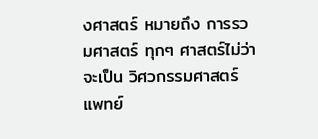งศาสตร์ หมายถึง การรวมศาสตร์ ทุกๆ ศาสตร์ไม่ว่าจะเป็น วิศวกรรมศาสตร์ แพทย์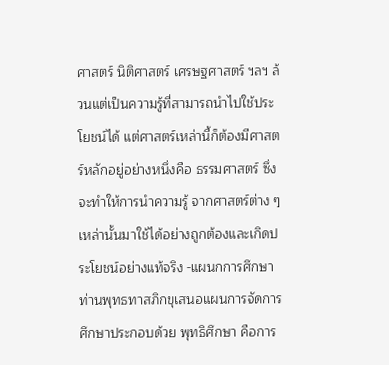ศาสตร์ นิติศาสตร์ เศรษฐศาสตร์ ฯลฯ ล้วนแต่เป็นความรู้ที่สามารถนำไปใช้ประโยชน์ได้ แต่ศาสตร์เหล่านี้ก็ต้องมีศาสตร์หลักอยู่อย่างหนึ่งคือ ธรรมศาสตร์ ซึ่งจะทำให้การนำความรู้ จากศาสตร์ต่าง ๆ เหล่านั้นมาใช้ได้อย่างถูกต้องและเกิดประโยชน์อย่างแท้จริง -แผนกการศึกษา ท่านพุทธทาสภิกขุเสนอแผนการจัดการศึกษาประกอบด้วย พุทธิศึกษา คือการ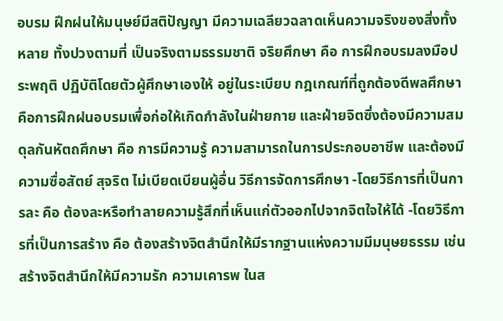อบรม ฝึกฝนให้มนุษย์มีสติปัญญา มีความเฉลียวฉลาดเห็นความจริงของสิ่งทั้งหลาย ทั้งปวงตามที่ เป็นจริงตามธรรมชาติ จริยศึกษา คือ การฝึกอบรมลงมือประพฤติ ปฏิบัติโดยตัวผู้ศึกษาเองให้ อยู่ในระเบียบ กฎเกณฑ์ที่ถูกต้องดีพลศึกษา คือการฝึกฝนอบรมเพื่อก่อให้เกิดกำลังในฝ่ายกาย และฝ่ายจิตซึ่งต้องมีความสมดุลกันหัตถศึกษา คือ การมีความรู้ ความสามารถในการประกอบอาชีพ และต้องมีความซื่อสัตย์ สุจริต ไม่เบียดเบียนผู้อื่น วิธีการจัดการศึกษา -โดยวิธีการที่เป็นการละ คือ ต้องละหรือทำลายความรู้สึกที่เห็นแก่ตัวออกไปจากจิตใจให้ได้ -โดยวิธีการที่เป็นการสร้าง คือ ต้องสร้างจิตสำนึกให้มีรากฐานแห่งความมีมนุษยธรรม เช่น สร้างจิตสำนึกให้มีความรัก ความเคารพ ในส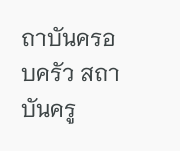ถาบันครอบครัว สถาบันครู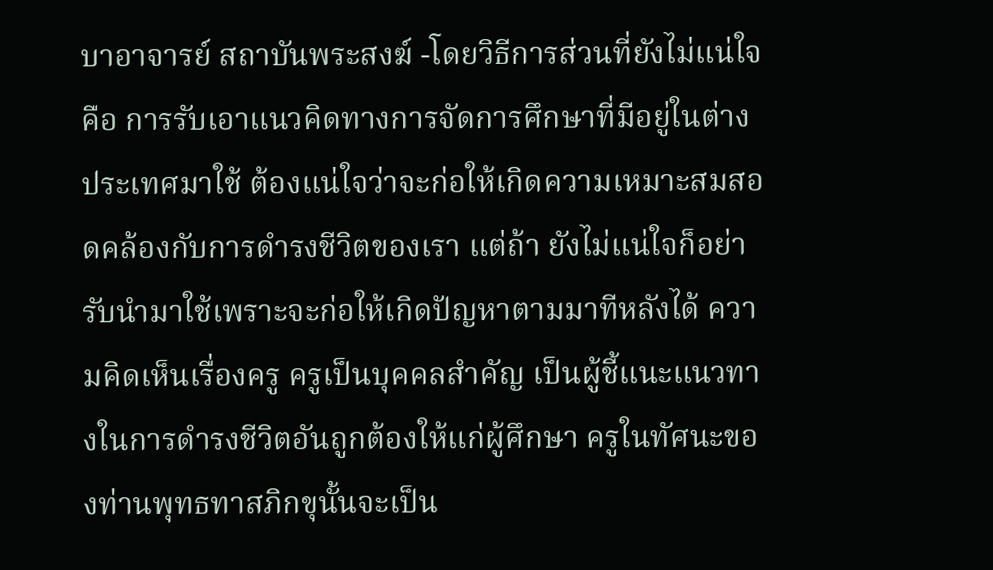บาอาจารย์ สถาบันพระสงฆ์ -โดยวิธีการส่วนที่ยังไม่แน่ใจ คือ การรับเอาแนวคิดทางการจัดการศึกษาที่มีอยู่ในต่าง ประเทศมาใช้ ต้องแน่ใจว่าจะก่อให้เกิดความเหมาะสมสอดคล้องกับการดำรงชีวิตของเรา แต่ถ้า ยังไม่แน่ใจก็อย่ารับนำมาใช้เพราะจะก่อให้เกิดปัญหาตามมาทีหลังได้ ความคิดเห็นเรื่องครู ครูเป็นบุคคลสำคัญ เป็นผู้ชี้แนะแนวทางในการดำรงชีวิตอันถูกต้องให้แก่ผู้ศึกษา ครูในทัศนะของท่านพุทธทาสภิกขุนั้นจะเป็น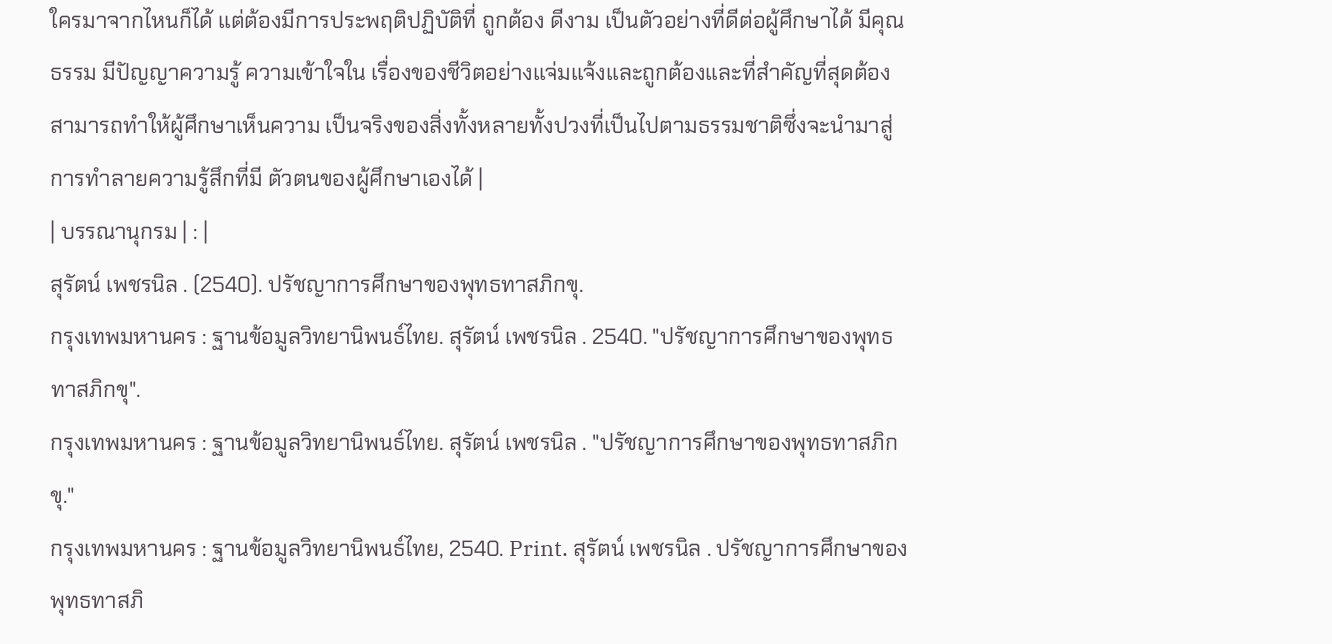ใครมาจากไหนก็ได้ แต่ต้องมีการประพฤติปฏิบัติที่ ถูกต้อง ดีงาม เป็นตัวอย่างที่ดีต่อผู้ศึกษาได้ มีคุณธรรม มีปัญญาความรู้ ความเข้าใจใน เรื่องของชีวิตอย่างแจ่มแจ้งและถูกต้องและที่สำคัญที่สุดต้องสามารถทำให้ผู้ศึกษาเห็นความ เป็นจริงของสิ่งทั้งหลายทั้งปวงที่เป็นไปตามธรรมชาติซึ่งจะนำมาสู่การทำลายความรู้สึกที่มี ตัวตนของผู้ศึกษาเองได้ |
| บรรณานุกรม | : |
สุรัตน์ เพชรนิล . (2540). ปรัชญาการศึกษาของพุทธทาสภิกขุ.
กรุงเทพมหานคร : ฐานข้อมูลวิทยานิพนธ์ไทย. สุรัตน์ เพชรนิล . 2540. "ปรัชญาการศึกษาของพุทธทาสภิกขุ".
กรุงเทพมหานคร : ฐานข้อมูลวิทยานิพนธ์ไทย. สุรัตน์ เพชรนิล . "ปรัชญาการศึกษาของพุทธทาสภิกขุ."
กรุงเทพมหานคร : ฐานข้อมูลวิทยานิพนธ์ไทย, 2540. Print. สุรัตน์ เพชรนิล . ปรัชญาการศึกษาของพุทธทาสภิ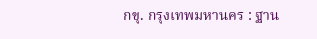กขุ. กรุงเทพมหานคร : ฐาน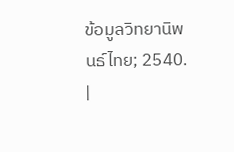ข้อมูลวิทยานิพนธ์ไทย; 2540.
|